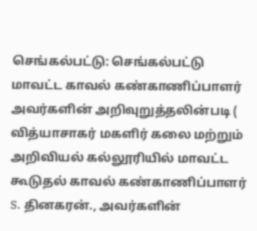செங்கல்பட்டு: செங்கல்பட்டு மாவட்ட காவல் கண்காணிப்பாளர் அவர்களின் அறிவுறுத்தலின்படி ( வித்யாசாகர் மகளிர் கலை மற்றும் அறிவியல் கல்லூரியில் மாவட்ட கூடுதல் காவல் கண்காணிப்பாளர் S. தினகரன்., அவர்களின்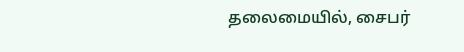தலைமையில், சைபர்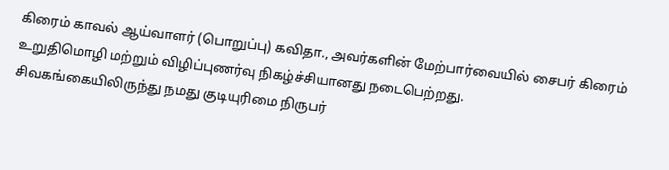கிரைம் காவல் ஆய்வாளர் (பொறுப்பு) கவிதா., அவர்களின் மேற்பார்வையில் சைபர் கிரைம் உறுதிமொழி மற்றும் விழிப்புணர்வு நிகழ்ச்சியானது நடைபெற்றது.
சிவகங்கையிலிருந்து நமது குடியுரிமை நிருபர்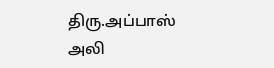திரு.அப்பாஸ் அலி